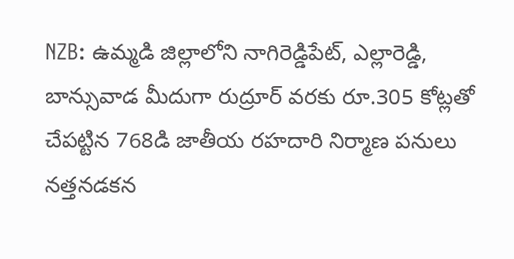NZB: ఉమ్మడి జిల్లాలోని నాగిరెడ్డిపేట్, ఎల్లారెడ్డి, బాన్సువాడ మీదుగా రుద్రూర్ వరకు రూ.305 కోట్లతో చేపట్టిన 768డి జాతీయ రహదారి నిర్మాణ పనులు నత్తనడకన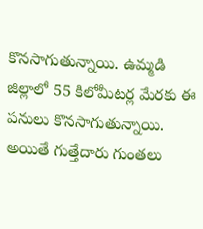కొనసాగుతున్నాయి. ఉమ్మడి జిల్లాలో 55 కిలోమీటర్ల మేరకు ఈ పనులు కొనసాగుతున్నాయి. అయితే గుత్తేదారు గుంతలు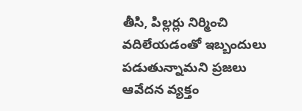తీసి, పిల్లర్లు నిర్మించి వదిలేయడంతో ఇబ్బందులు పడుతున్నామని ప్రజలు ఆవేదన వ్యక్తం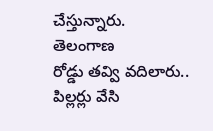చేస్తున్నారు.
తెలంగాణ
రోడ్డు తవ్వి వదిలారు.. పిల్లర్లు వేసి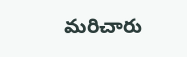మరిచారు